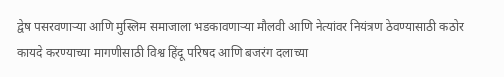द्वेष पसरवणाऱ्या आणि मुस्लिम समाजाला भडकावणाऱ्या मौलवी आणि नेत्यांवर नियंत्रण ठेवण्यासाठी कठोर कायदे करण्याच्या मागणीसाठी विश्व हिंदू परिषद आणि बजरंग दलाच्या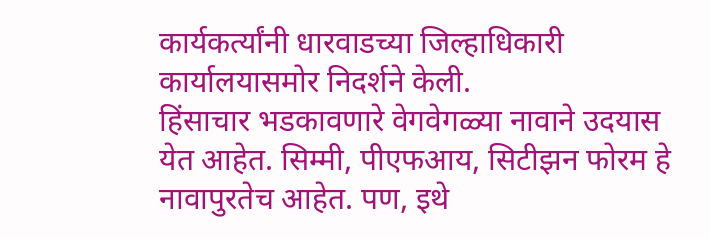कार्यकर्त्यांनी धारवाडच्या जिल्हाधिकारी कार्यालयासमोर निदर्शने केली.
हिंसाचार भडकावणारे वेगवेगळ्या नावाने उदयास येत आहेत. सिम्मी, पीएफआय, सिटीझन फोरम हे नावापुरतेच आहेत. पण, इथे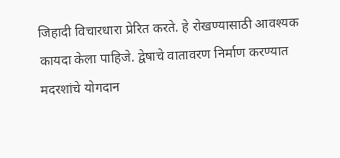जिहादी विचारधारा प्रेरित करते. हे रोखण्यासाठी आवश्यक कायदा केला पाहिजे. द्वेषाचे वातावरण निर्माण करण्यात मदरशांचे योगदान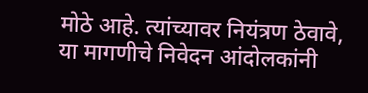मोठे आहे. त्यांच्यावर नियंत्रण ठेवावे, या मागणीचे निवेदन आंदोलकांनी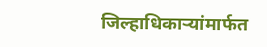जिल्हाधिकाऱ्यांमार्फत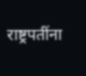राष्ट्रपतींना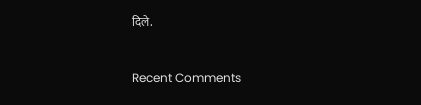दिले.


Recent Comments